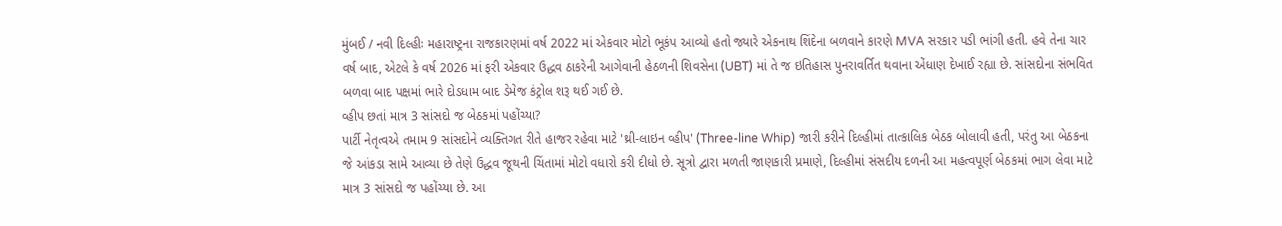મુંબઈ / નવી દિલ્હીઃ મહારાષ્ટ્રના રાજકારણમાં વર્ષ 2022 માં એકવાર મોટો ભૂકંપ આવ્યો હતો જ્યારે એકનાથ શિંદેના બળવાને કારણે MVA સરકાર પડી ભાંગી હતી. હવે તેના ચાર વર્ષ બાદ, એટલે કે વર્ષ 2026 માં ફરી એકવાર ઉદ્ધવ ઠાકરેની આગેવાની હેઠળની શિવસેના (UBT) માં તે જ ઇતિહાસ પુનરાવર્તિત થવાના એંધાણ દેખાઈ રહ્યા છે. સાંસદોના સંભવિત બળવા બાદ પક્ષમાં ભારે દોડધામ બાદ ડેમેજ કંટ્રોલ શરૂ થઈ ગઈ છે.
વ્હીપ છતાં માત્ર 3 સાંસદો જ બેઠકમાં પહોંચ્યા?
પાર્ટી નેતૃત્વએ તમામ 9 સાંસદોને વ્યક્તિગત રીતે હાજર રહેવા માટે 'થ્રી-લાઇન વ્હીપ' (Three-line Whip) જારી કરીને દિલ્હીમાં તાત્કાલિક બેઠક બોલાવી હતી, પરંતુ આ બેઠકના જે આંકડા સામે આવ્યા છે તેણે ઉદ્ધવ જૂથની ચિંતામાં મોટો વધારો કરી દીધો છે. સૂત્રો દ્વારા મળતી જાણકારી પ્રમાણે, દિલ્હીમાં સંસદીય દળની આ મહત્વપૂર્ણ બેઠકમાં ભાગ લેવા માટે માત્ર 3 સાંસદો જ પહોંચ્યા છે. આ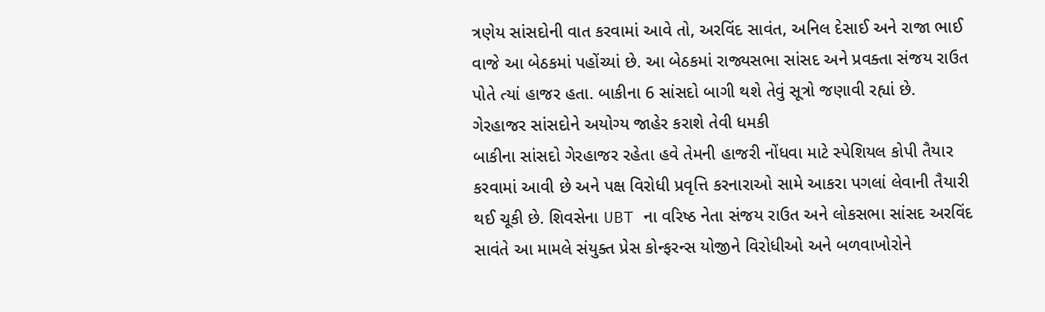ત્રણેય સાંસદોની વાત કરવામાં આવે તો, અરવિંદ સાવંત, અનિલ દેસાઈ અને રાજા ભાઈ વાજે આ બેઠકમાં પહોંચ્યાં છે. આ બેઠકમાં રાજ્યસભા સાંસદ અને પ્રવક્તા સંજય રાઉત પોતે ત્યાં હાજર હતા. બાકીના 6 સાંસદો બાગી થશે તેવું સૂત્રો જણાવી રહ્યાં છે.
ગેરહાજર સાંસદોને અયોગ્ય જાહેર કરાશે તેવી ધમકી
બાકીના સાંસદો ગેરહાજર રહેતા હવે તેમની હાજરી નોંધવા માટે સ્પેશિયલ કોપી તૈયાર કરવામાં આવી છે અને પક્ષ વિરોધી પ્રવૃત્તિ કરનારાઓ સામે આકરા પગલાં લેવાની તૈયારી થઈ ચૂકી છે. શિવસેના UBT ના વરિષ્ઠ નેતા સંજય રાઉત અને લોકસભા સાંસદ અરવિંદ સાવંતે આ મામલે સંયુક્ત પ્રેસ કોન્ફરન્સ યોજીને વિરોધીઓ અને બળવાખોરોને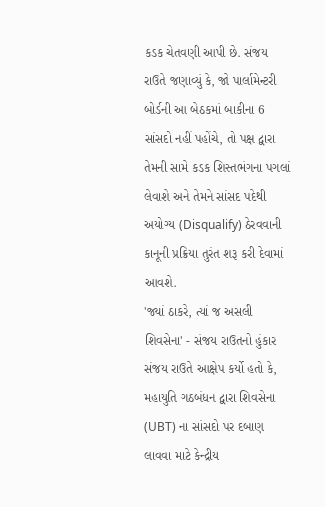કડક ચેતવણી આપી છે. સંજય રાઉતે જણાવ્યું કે, જો પાર્લામેન્ટરી બોર્ડની આ બેઠકમાં બાકીના 6 સાંસદો નહીં પહોંચે, તો પક્ષ દ્વારા તેમની સામે કડક શિસ્તભંગના પગલાં લેવાશે અને તેમને સાંસદ પદેથી અયોગ્ય (Disqualify) ઠેરવવાની કાનૂની પ્રક્રિયા તુરંત શરૂ કરી દેવામાં આવશે.
'જ્યાં ઠાકરે, ત્યાં જ અસલી શિવસેના' - સંજય રાઉતનો હુંકાર
સંજય રાઉતે આક્ષેપ કર્યો હતો કે, મહાયુતિ ગઠબંધન દ્વારા શિવસેના (UBT) ના સાંસદો પર દબાણ લાવવા માટે કેન્દ્રીય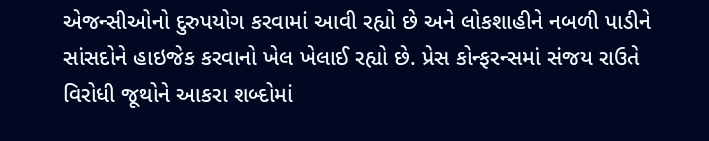એજન્સીઓનો દુરુપયોગ કરવામાં આવી રહ્યો છે અને લોકશાહીને નબળી પાડીને સાંસદોને હાઇજેક કરવાનો ખેલ ખેલાઈ રહ્યો છે. પ્રેસ કોન્ફરન્સમાં સંજય રાઉતે વિરોધી જૂથોને આકરા શબ્દોમાં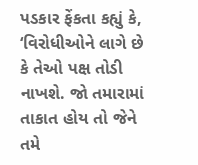પડકાર ફેંકતા કહ્યું કે, ‘વિરોધીઓને લાગે છે કે તેઓ પક્ષ તોડી નાખશે. જો તમારામાં તાકાત હોય તો જેને તમે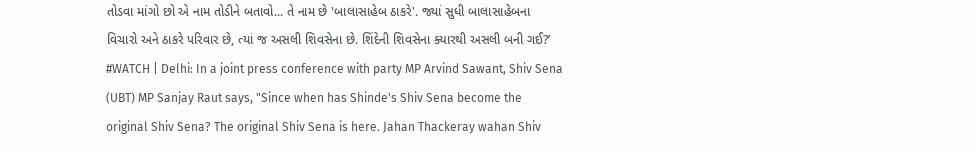તોડવા માંગો છો એ નામ તોડીને બતાવો... તે નામ છે 'બાલાસાહેબ ઠાકરે'. જ્યાં સુધી બાલાસાહેબના વિચારો અને ઠાકરે પરિવાર છે, ત્યાં જ અસલી શિવસેના છે. શિંદેની શિવસેના ક્યારથી અસલી બની ગઈ?’
#WATCH | Delhi: In a joint press conference with party MP Arvind Sawant, Shiv Sena (UBT) MP Sanjay Raut says, "Since when has Shinde's Shiv Sena become the original Shiv Sena? The original Shiv Sena is here. Jahan Thackeray wahan Shiv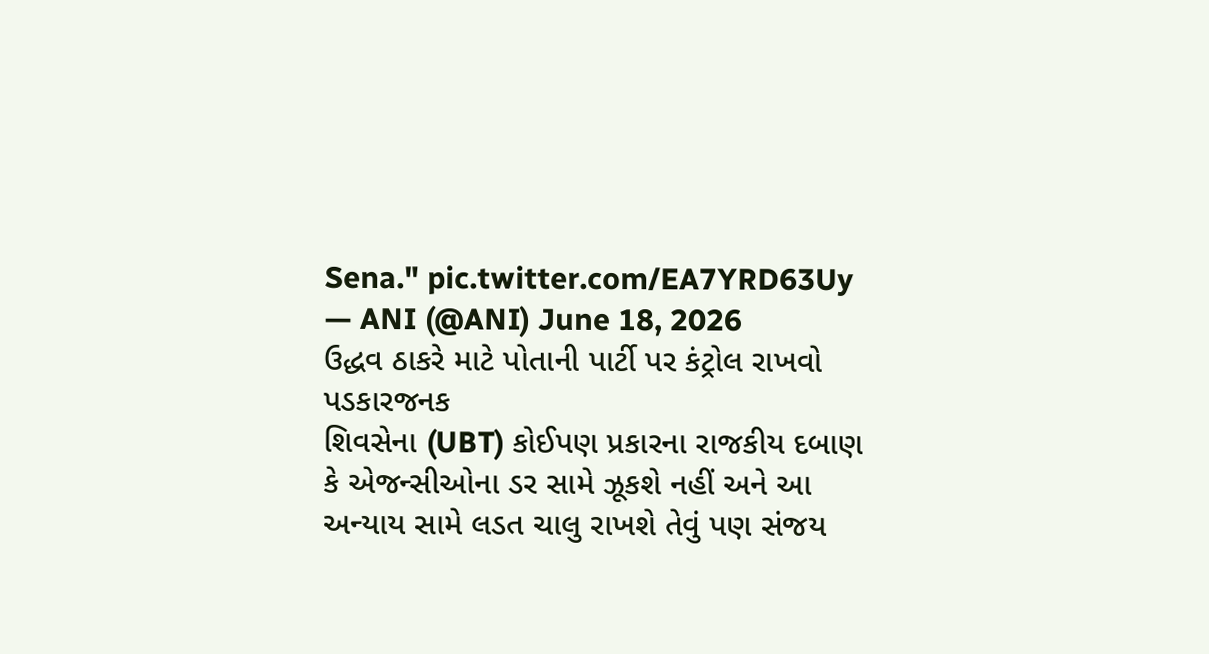Sena." pic.twitter.com/EA7YRD63Uy
— ANI (@ANI) June 18, 2026
ઉદ્ધવ ઠાકરે માટે પોતાની પાર્ટી પર કંટ્રોલ રાખવો પડકારજનક
શિવસેના (UBT) કોઈપણ પ્રકારના રાજકીય દબાણ કે એજન્સીઓના ડર સામે ઝૂકશે નહીં અને આ અન્યાય સામે લડત ચાલુ રાખશે તેવું પણ સંજય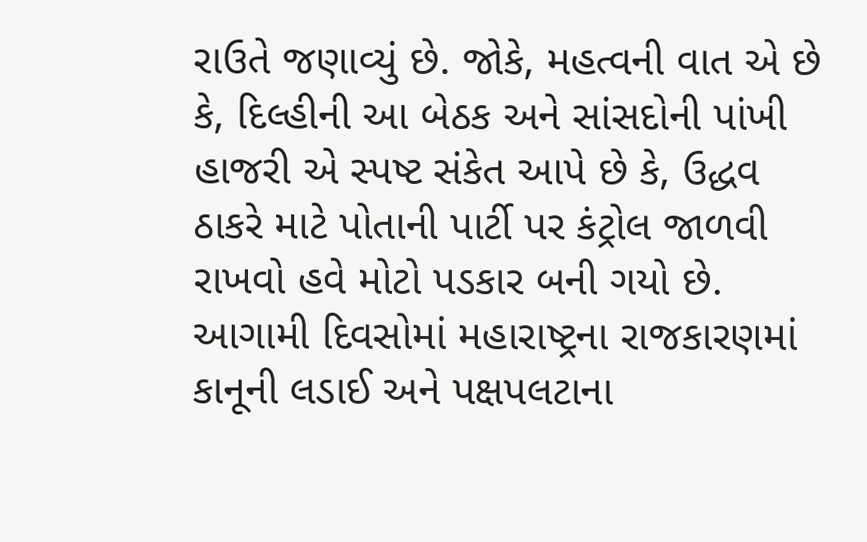રાઉતે જણાવ્યું છે. જોકે, મહત્વની વાત એ છે કે, દિલ્હીની આ બેઠક અને સાંસદોની પાંખી હાજરી એ સ્પષ્ટ સંકેત આપે છે કે, ઉદ્ધવ ઠાકરે માટે પોતાની પાર્ટી પર કંટ્રોલ જાળવી રાખવો હવે મોટો પડકાર બની ગયો છે. આગામી દિવસોમાં મહારાષ્ટ્રના રાજકારણમાં કાનૂની લડાઈ અને પક્ષપલટાના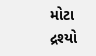મોટા દ્રશ્યો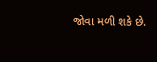જોવા મળી શકે છે.